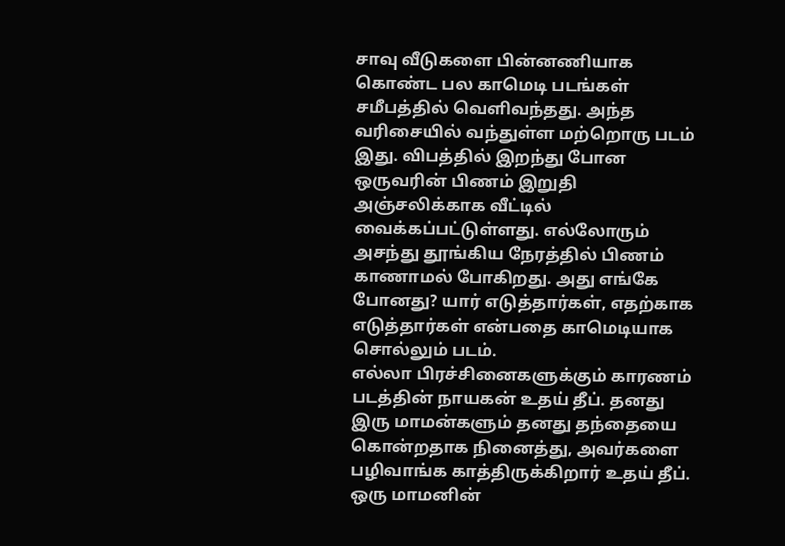சாவு வீடுகளை பின்னணியாக கொண்ட பல காமெடி படங்கள் சமீபத்தில் வெளிவந்தது. அந்த வரிசையில் வந்துள்ள மற்றொரு படம் இது. விபத்தில் இறந்து போன ஒருவரின் பிணம் இறுதி அஞ்சலிக்காக வீட்டில் வைக்கப்பட்டுள்ளது. எல்லோரும் அசந்து தூங்கிய நேரத்தில் பிணம் காணாமல் போகிறது. அது எங்கே போனது? யார் எடுத்தார்கள், எதற்காக எடுத்தார்கள் என்பதை காமெடியாக சொல்லும் படம்.
எல்லா பிரச்சினைகளுக்கும் காரணம் படத்தின் நாயகன் உதய் தீப். தனது இரு மாமன்களும் தனது தந்தையை கொன்றதாக நினைத்து, அவர்களை பழிவாங்க காத்திருக்கிறார் உதய் தீப். ஒரு மாமனின்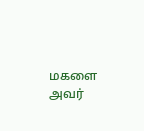மகளை அவர்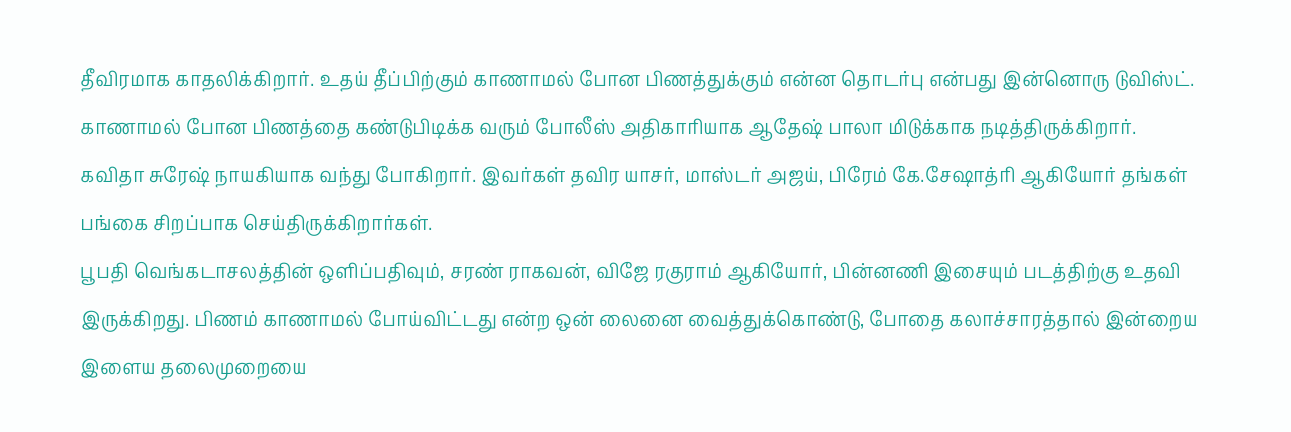தீவிரமாக காதலிக்கிறார். உதய் தீப்பிற்கும் காணாமல் போன பிணத்துக்கும் என்ன தொடர்பு என்பது இன்னொரு டுவிஸ்ட்.
காணாமல் போன பிணத்தை கண்டுபிடிக்க வரும் போலீஸ் அதிகாரியாக ஆதேஷ் பாலா மிடுக்காக நடித்திருக்கிறார். கவிதா சுரேஷ் நாயகியாக வந்து போகிறார். இவர்கள் தவிர யாசர், மாஸ்டர் அஜய், பிரேம் கே.சேஷாத்ரி ஆகியோர் தங்கள் பங்கை சிறப்பாக செய்திருக்கிறார்கள்.
பூபதி வெங்கடாசலத்தின் ஒளிப்பதிவும், சரண் ராகவன், விஜே ரகுராம் ஆகியோர், பின்னணி இசையும் படத்திற்கு உதவி இருக்கிறது. பிணம் காணாமல் போய்விட்டது என்ற ஒன் லைனை வைத்துக்கொண்டு, போதை கலாச்சாரத்தால் இன்றைய இளைய தலைமுறையை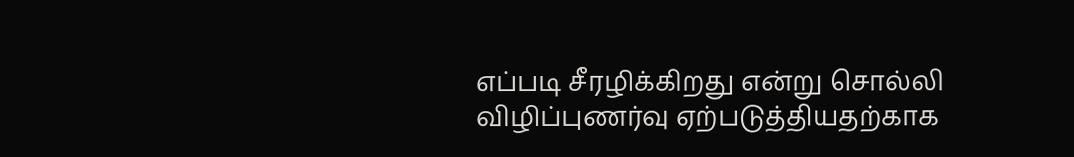எப்படி சீரழிக்கிறது என்று சொல்லி விழிப்புணர்வு ஏற்படுத்தியதற்காக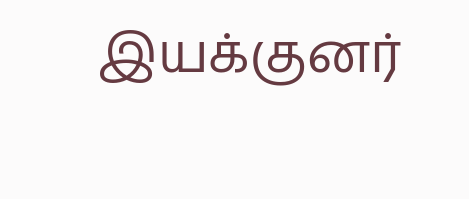இயக்குனர்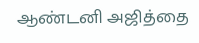ஆண்டனி அஜித்தை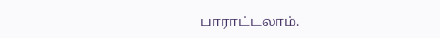பாராட்டலாம்.